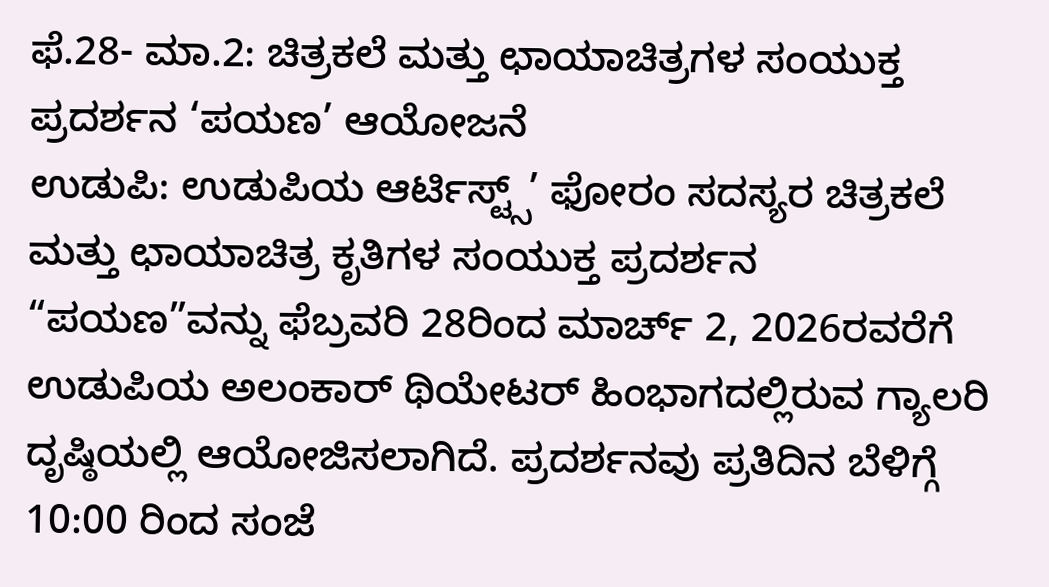ಫೆ.28- ಮಾ.2: ಚಿತ್ರಕಲೆ ಮತ್ತು ಛಾಯಾಚಿತ್ರಗಳ ಸಂಯುಕ್ತ ಪ್ರದರ್ಶನ ‘ಪಯಣ’ ಆಯೋಜನೆ
ಉಡುಪಿ: ಉಡುಪಿಯ ಆರ್ಟಿಸ್ಟ್ಸ್’ ಫೋರಂ ಸದಸ್ಯರ ಚಿತ್ರಕಲೆ ಮತ್ತು ಛಾಯಾಚಿತ್ರ ಕೃತಿಗಳ ಸಂಯುಕ್ತ ಪ್ರದರ್ಶನ “ಪಯಣ”ವನ್ನು ಫೆಬ್ರವರಿ 28ರಿಂದ ಮಾರ್ಚ್ 2, 2026ರವರೆಗೆ ಉಡುಪಿಯ ಅಲಂಕಾರ್ ಥಿಯೇಟರ್ ಹಿಂಭಾಗದಲ್ಲಿರುವ ಗ್ಯಾಲರಿ ದೃಷ್ಠಿಯಲ್ಲಿ ಆಯೋಜಿಸಲಾಗಿದೆ. ಪ್ರದರ್ಶನವು ಪ್ರತಿದಿನ ಬೆಳಿಗ್ಗೆ 10:00 ರಿಂದ ಸಂಜೆ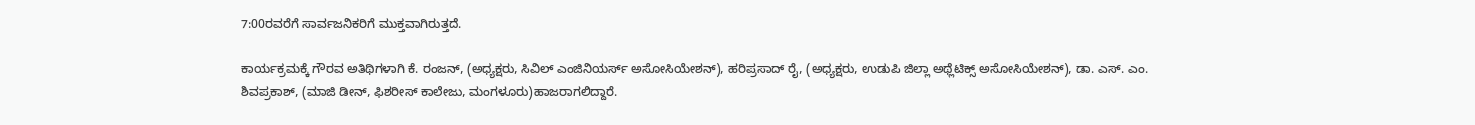7:00ರವರೆಗೆ ಸಾರ್ವಜನಿಕರಿಗೆ ಮುಕ್ತವಾಗಿರುತ್ತದೆ.

ಕಾರ್ಯಕ್ರಮಕ್ಕೆ ಗೌರವ ಅತಿಥಿಗಳಾಗಿ ಕೆ. ರಂಜನ್, (ಅಧ್ಯಕ್ಷರು, ಸಿವಿಲ್ ಎಂಜಿನಿಯರ್ಸ್ ಅಸೋಸಿಯೇಶನ್), ಹರಿಪ್ರಸಾದ್ ರೈ, (ಅಧ್ಯಕ್ಷರು, ಉಡುಪಿ ಜಿಲ್ಲಾ ಅಥ್ಲೆಟಿಕ್ಸ್ ಅಸೋಸಿಯೇಶನ್), ಡಾ. ಎಸ್. ಎಂ. ಶಿವಪ್ರಕಾಶ್, (ಮಾಜಿ ಡೀನ್, ಫಿಶರೀಸ್ ಕಾಲೇಜು, ಮಂಗಳೂರು)ಹಾಜರಾಗಲಿದ್ದಾರೆ.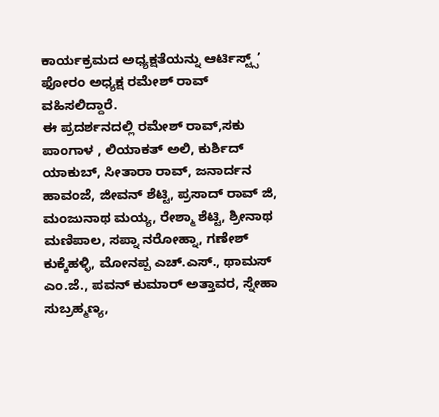ಕಾರ್ಯಕ್ರಮದ ಅಧ್ಯಕ್ಷತೆಯನ್ನು ಆರ್ಟಿಸ್ಟ್ಸ್’ ಫೋರಂ ಅಧ್ಯಕ್ಷ ರಮೇಶ್ ರಾವ್ ವಹಿಸಲಿದ್ದಾರೆ.
ಈ ಪ್ರದರ್ಶನದಲ್ಲಿ ರಮೇಶ್ ರಾವ್,ಸಕು ಪಾಂಗಾಳ , ಲಿಯಾಕತ್ ಅಲಿ, ಕುರ್ಶಿದ್ ಯಾಕುಬ್, ಸೀತಾರಾ ರಾವ್, ಜನಾರ್ದನ ಹಾವಂಜೆ, ಜೀವನ್ ಶೆಟ್ಟಿ, ಪ್ರಸಾದ್ ರಾವ್ ಜಿ, ಮಂಜುನಾಥ ಮಯ್ಯ, ರೇಶ್ಮಾ ಶೆಟ್ಟಿ, ಶ್ರೀನಾಥ ಮಣಿಪಾಲ, ಸಪ್ನಾ ನರೋಹ್ನಾ, ಗಣೇಶ್ ಕುಕ್ಕೆಹಳ್ಳಿ, ಮೋನಪ್ಪ ಎಚ್.ಎಸ್., ಥಾಮಸ್ ಎಂ.ಜೆ., ಪವನ್ ಕುಮಾರ್ ಅತ್ತಾವರ, ಸ್ನೇಹಾ ಸುಬ್ರಹ್ಮಣ್ಯ,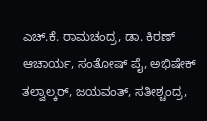ಎಚ್.ಕೆ. ರಾಮಚಂದ್ರ, ಡಾ. ಕಿರಣ್ ಆಚಾರ್ಯ, ಸಂತೋಷ್ ಪೈ, ಅಭಿಷೇಕ್ ತಲ್ವಾಲ್ಕರ್, ಜಯವಂತ್, ಸತೀಶ್ಚಂದ್ರ,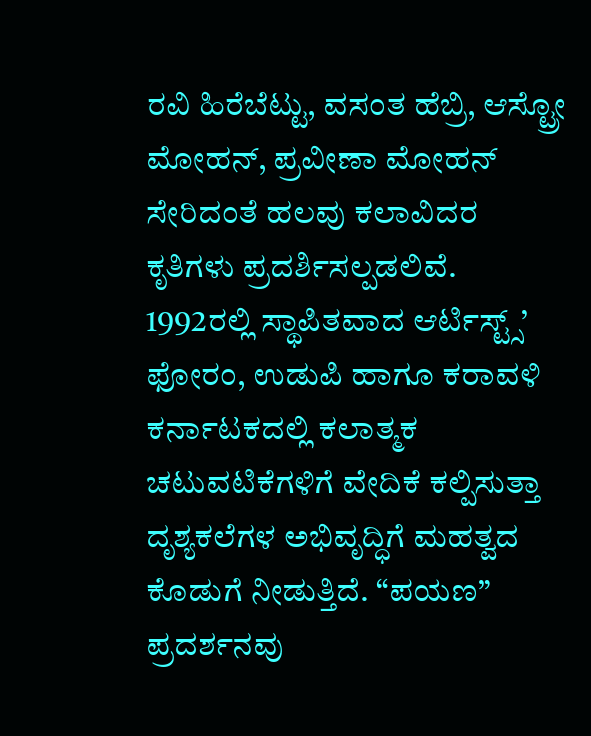ರವಿ ಹಿರೆಬೆಟ್ಟು, ವಸಂತ ಹೆಬ್ರಿ, ಆಸ್ಟ್ರೋ ಮೋಹನ್, ಪ್ರವೀಣಾ ಮೋಹನ್ ಸೇರಿದಂತೆ ಹಲವು ಕಲಾವಿದರ ಕೃತಿಗಳು ಪ್ರದರ್ಶಿಸಲ್ಪಡಲಿವೆ.
1992ರಲ್ಲಿ ಸ್ಥಾಪಿತವಾದ ಆರ್ಟಿಸ್ಟ್ಸ್’ ಫೋರಂ, ಉಡುಪಿ ಹಾಗೂ ಕರಾವಳಿ ಕರ್ನಾಟಕದಲ್ಲಿ ಕಲಾತ್ಮಕ ಚಟುವಟಿಕೆಗಳಿಗೆ ವೇದಿಕೆ ಕಲ್ಪಿಸುತ್ತಾ ದೃಶ್ಯಕಲೆಗಳ ಅಭಿವೃದ್ಧಿಗೆ ಮಹತ್ವದ ಕೊಡುಗೆ ನೀಡುತ್ತಿದೆ. “ಪಯಣ” ಪ್ರದರ್ಶನವು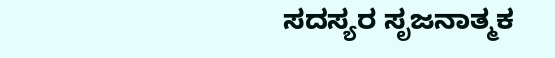ಸದಸ್ಯರ ಸೃಜನಾತ್ಮಕ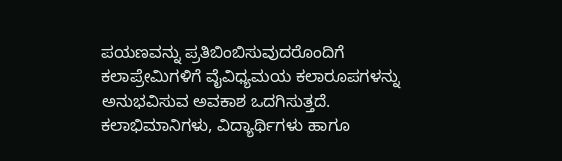ಪಯಣವನ್ನು ಪ್ರತಿಬಿಂಬಿಸುವುದರೊಂದಿಗೆ ಕಲಾಪ್ರೇಮಿಗಳಿಗೆ ವೈವಿಧ್ಯಮಯ ಕಲಾರೂಪಗಳನ್ನು ಅನುಭವಿಸುವ ಅವಕಾಶ ಒದಗಿಸುತ್ತದೆ.
ಕಲಾಭಿಮಾನಿಗಳು, ವಿದ್ಯಾರ್ಥಿಗಳು ಹಾಗೂ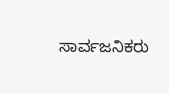ಸಾರ್ವಜನಿಕರು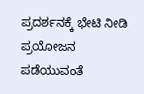ಪ್ರದರ್ಶನಕ್ಕೆ ಭೇಟಿ ನೀಡಿ ಪ್ರಯೋಜನ ಪಡೆಯುವಂತೆ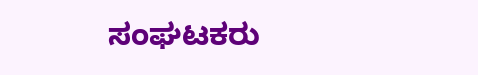ಸಂಘಟಕರು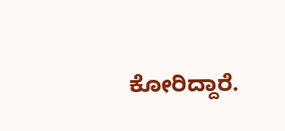ಕೋರಿದ್ದಾರೆ.